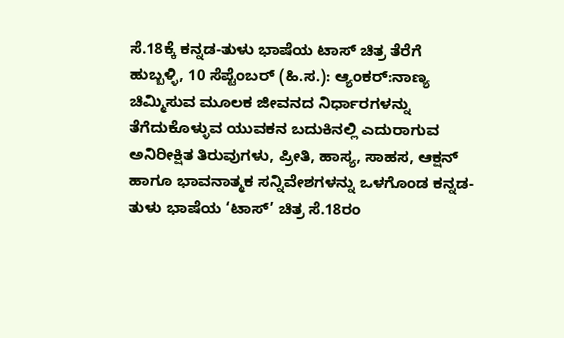ಸೆ.18ಕ್ಕೆ ಕನ್ನಡ-ತುಳು ಭಾಷೆಯ ಟಾಸ್ ಚಿತ್ರ ತೆರೆಗೆ
ಹುಬ್ಬಳ್ಳಿ, 10 ಸೆಪ್ಟೆಂಬರ್ (ಹಿ.ಸ.): ಆ್ಯಂಕರ್:ನಾಣ್ಯ ಚಿಮ್ಮಿಸುವ ಮೂಲಕ ಜೀವನದ ನಿರ್ಧಾರಗಳನ್ನು ತೆಗೆದುಕೊಳ್ಳುವ ಯುವಕನ ಬದುಕಿನಲ್ಲಿ ಎದುರಾಗುವ ಅನಿರೀಕ್ಷಿತ ತಿರುವುಗಳು, ಪ್ರೀತಿ, ಹಾಸ್ಯ, ಸಾಹಸ, ಆಕ್ಷನ್ ಹಾಗೂ ಭಾವನಾತ್ಮಕ ಸನ್ನಿವೇಶಗಳನ್ನು ಒಳಗೊಂಡ ಕನ್ನಡ-ತುಳು ಭಾಷೆಯ ‘ಟಾಸ್’ ಚಿತ್ರ ಸೆ.18ರಂ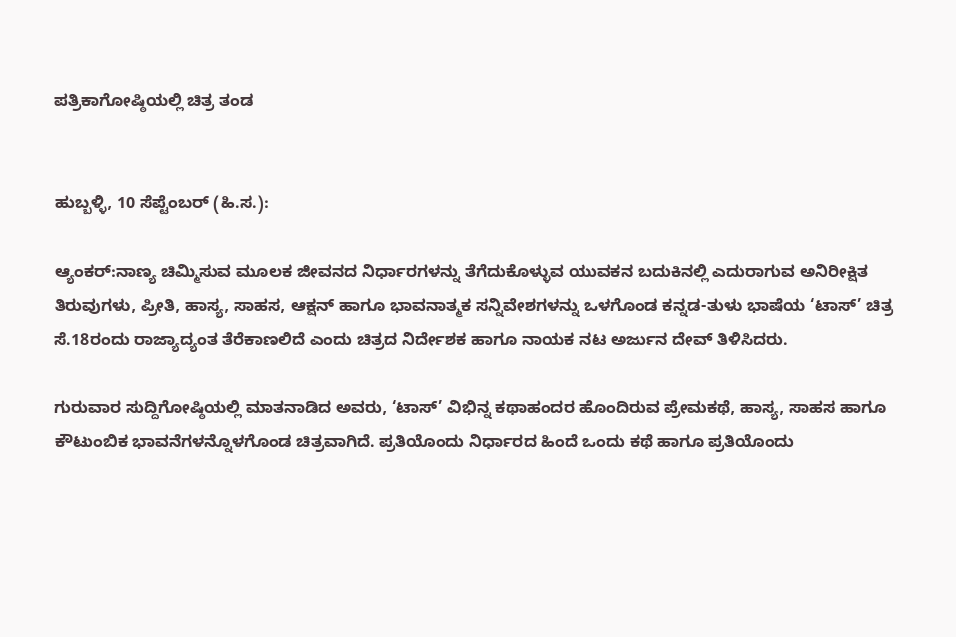ಪತ್ರಿಕಾಗೋಷ್ಠಿಯಲ್ಲಿ ಚಿತ್ರ ತಂಡ


ಹುಬ್ಬಳ್ಳಿ, 10 ಸೆಪ್ಟೆಂಬರ್ (ಹಿ.ಸ.):

ಆ್ಯಂಕರ್:ನಾಣ್ಯ ಚಿಮ್ಮಿಸುವ ಮೂಲಕ ಜೀವನದ ನಿರ್ಧಾರಗಳನ್ನು ತೆಗೆದುಕೊಳ್ಳುವ ಯುವಕನ ಬದುಕಿನಲ್ಲಿ ಎದುರಾಗುವ ಅನಿರೀಕ್ಷಿತ ತಿರುವುಗಳು, ಪ್ರೀತಿ, ಹಾಸ್ಯ, ಸಾಹಸ, ಆಕ್ಷನ್ ಹಾಗೂ ಭಾವನಾತ್ಮಕ ಸನ್ನಿವೇಶಗಳನ್ನು ಒಳಗೊಂಡ ಕನ್ನಡ-ತುಳು ಭಾಷೆಯ ‘ಟಾಸ್’ ಚಿತ್ರ ಸೆ.18ರಂದು ರಾಜ್ಯಾದ್ಯಂತ ತೆರೆಕಾಣಲಿದೆ ಎಂದು ಚಿತ್ರದ ನಿರ್ದೇಶಕ ಹಾಗೂ ನಾಯಕ ನಟ ಅರ್ಜುನ ದೇವ್ ತಿಳಿಸಿದರು.

ಗುರುವಾರ ಸುದ್ದಿಗೋಷ್ಠಿಯಲ್ಲಿ ಮಾತನಾಡಿದ ಅವರು, ‘ಟಾಸ್’ ವಿಭಿನ್ನ ಕಥಾಹಂದರ ಹೊಂದಿರುವ ಪ್ರೇಮಕಥೆ, ಹಾಸ್ಯ, ಸಾಹಸ ಹಾಗೂ ಕೌಟುಂಬಿಕ ಭಾವನೆಗಳನ್ನೊಳಗೊಂಡ ಚಿತ್ರವಾಗಿದೆ. ಪ್ರತಿಯೊಂದು ನಿರ್ಧಾರದ ಹಿಂದೆ ಒಂದು ಕಥೆ ಹಾಗೂ ಪ್ರತಿಯೊಂದು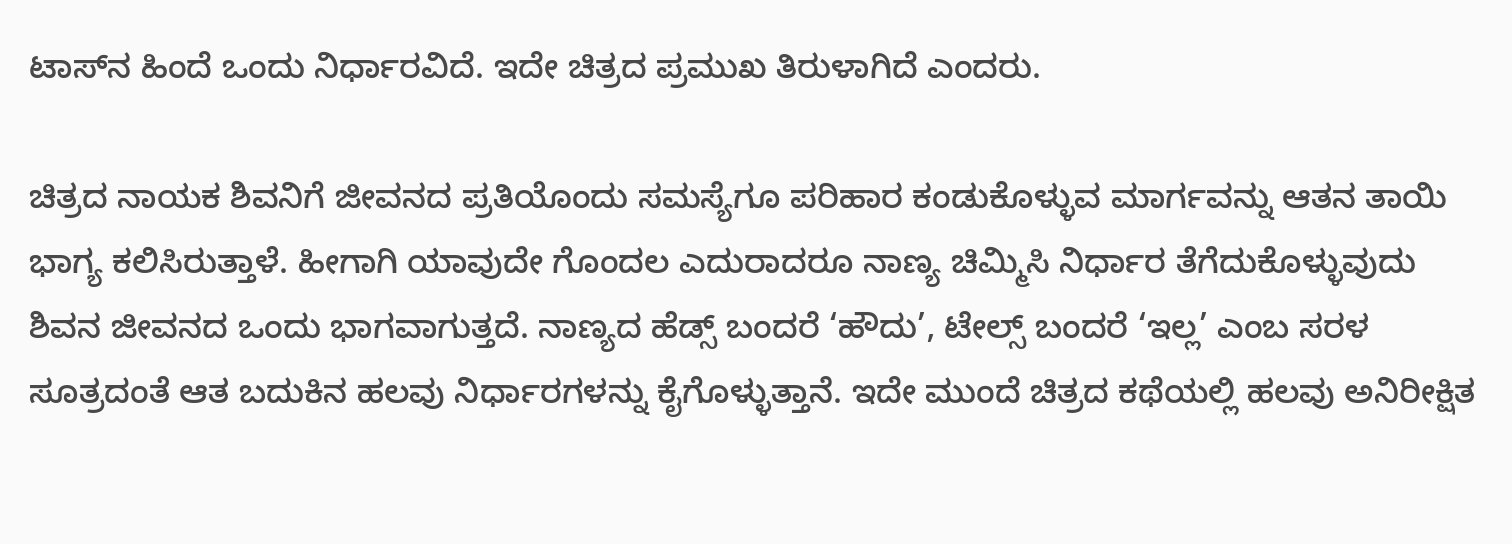ಟಾಸ್‌ನ ಹಿಂದೆ ಒಂದು ನಿರ್ಧಾರವಿದೆ. ಇದೇ ಚಿತ್ರದ ಪ್ರಮುಖ ತಿರುಳಾಗಿದೆ ಎಂದರು.

ಚಿತ್ರದ ನಾಯಕ ಶಿವನಿಗೆ ಜೀವನದ ಪ್ರತಿಯೊಂದು ಸಮಸ್ಯೆಗೂ ಪರಿಹಾರ ಕಂಡುಕೊಳ್ಳುವ ಮಾರ್ಗವನ್ನು ಆತನ ತಾಯಿ ಭಾಗ್ಯ ಕಲಿಸಿರುತ್ತಾಳೆ. ಹೀಗಾಗಿ ಯಾವುದೇ ಗೊಂದಲ ಎದುರಾದರೂ ನಾಣ್ಯ ಚಿಮ್ಮಿಸಿ ನಿರ್ಧಾರ ತೆಗೆದುಕೊಳ್ಳುವುದು ಶಿವನ ಜೀವನದ ಒಂದು ಭಾಗವಾಗುತ್ತದೆ. ನಾಣ್ಯದ ಹೆಡ್ಸ್ ಬಂದರೆ ‘ಹೌದು’, ಟೇಲ್ಸ್ ಬಂದರೆ ‘ಇಲ್ಲ’ ಎಂಬ ಸರಳ ಸೂತ್ರದಂತೆ ಆತ ಬದುಕಿನ ಹಲವು ನಿರ್ಧಾರಗಳನ್ನು ಕೈಗೊಳ್ಳುತ್ತಾನೆ. ಇದೇ ಮುಂದೆ ಚಿತ್ರದ ಕಥೆಯಲ್ಲಿ ಹಲವು ಅನಿರೀಕ್ಷಿತ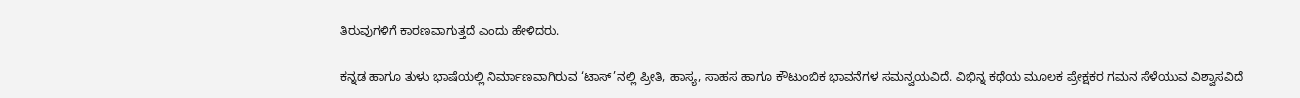ತಿರುವುಗಳಿಗೆ ಕಾರಣವಾಗುತ್ತದೆ ಎಂದು ಹೇಳಿದರು.

ಕನ್ನಡ ಹಾಗೂ ತುಳು ಭಾಷೆಯಲ್ಲಿ ನಿರ್ಮಾಣವಾಗಿರುವ ‘ಟಾಸ್’ನಲ್ಲಿ ಪ್ರೀತಿ, ಹಾಸ್ಯ, ಸಾಹಸ ಹಾಗೂ ಕೌಟುಂಬಿಕ ಭಾವನೆಗಳ ಸಮನ್ವಯವಿದೆ. ವಿಭಿನ್ನ ಕಥೆಯ ಮೂಲಕ ಪ್ರೇಕ್ಷಕರ ಗಮನ ಸೆಳೆಯುವ ವಿಶ್ವಾಸವಿದೆ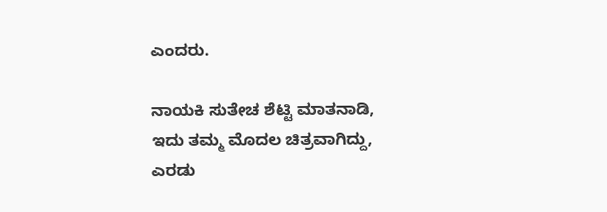ಎಂದರು.

ನಾಯಕಿ ಸುತೇಚ ಶೆಟ್ಟಿ ಮಾತನಾಡಿ, ಇದು ತಮ್ಮ ಮೊದಲ ಚಿತ್ರವಾಗಿದ್ದು, ಎರಡು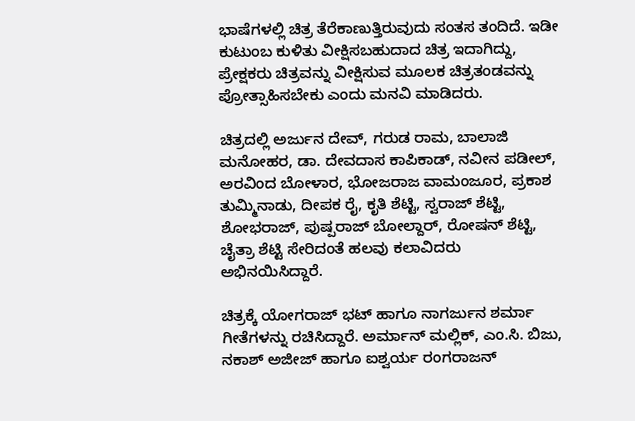ಭಾಷೆಗಳಲ್ಲಿ ಚಿತ್ರ ತೆರೆಕಾಣುತ್ತಿರುವುದು ಸಂತಸ ತಂದಿದೆ. ಇಡೀ ಕುಟುಂಬ ಕುಳಿತು ವೀಕ್ಷಿಸಬಹುದಾದ ಚಿತ್ರ ಇದಾಗಿದ್ದು, ಪ್ರೇಕ್ಷಕರು ಚಿತ್ರವನ್ನು ವೀಕ್ಷಿಸುವ ಮೂಲಕ ಚಿತ್ರತಂಡವನ್ನು ಪ್ರೋತ್ಸಾಹಿಸಬೇಕು ಎಂದು ಮನವಿ ಮಾಡಿದರು.

ಚಿತ್ರದಲ್ಲಿ ಅರ್ಜುನ ದೇವ್, ಗರುಡ ರಾಮ, ಬಾಲಾಜಿ ಮನೋಹರ, ಡಾ. ದೇವದಾಸ ಕಾಪಿಕಾಡ್, ನವೀನ ಪಡೀಲ್, ಅರವಿಂದ ಬೋಳಾರ, ಭೋಜರಾಜ ವಾಮಂಜೂರ, ಪ್ರಕಾಶ ತುಮ್ಮಿನಾಡು, ದೀಪಕ ರೈ, ಕೃತಿ ಶೆಟ್ಟಿ, ಸ್ವರಾಜ್ ಶೆಟ್ಟಿ, ಶೋಭರಾಜ್, ಪುಷ್ಪರಾಜ್ ಬೋಲ್ದಾರ್, ರೋಷನ್ ಶೆಟ್ಟಿ, ಚೈತ್ರಾ ಶೆಟ್ಟಿ ಸೇರಿದಂತೆ ಹಲವು ಕಲಾವಿದರು ಅಭಿನಯಿಸಿದ್ದಾರೆ.

ಚಿತ್ರಕ್ಕೆ ಯೋಗರಾಜ್ ಭಟ್ ಹಾಗೂ ನಾಗರ್ಜುನ ಶರ್ಮಾ ಗೀತೆಗಳನ್ನು ರಚಿಸಿದ್ದಾರೆ. ಅರ್ಮಾನ್ ಮಲ್ಲಿಕ್, ಎಂ.ಸಿ. ಬಿಜು, ನಕಾಶ್ ಅಜೀಜ್ ಹಾಗೂ ಐಶ್ವರ್ಯ ರಂಗರಾಜನ್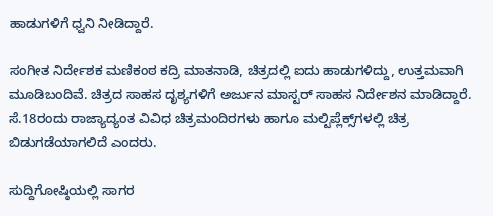ಹಾಡುಗಳಿಗೆ ಧ್ವನಿ ನೀಡಿದ್ದಾರೆ.

ಸಂಗೀತ ನಿರ್ದೇಶಕ ಮಣಿಕಂಠ ಕದ್ರಿ ಮಾತನಾಡಿ, ಚಿತ್ರದಲ್ಲಿ ಐದು ಹಾಡುಗಳಿದ್ದು, ಉತ್ತಮವಾಗಿ ಮೂಡಿಬಂದಿವೆ. ಚಿತ್ರದ ಸಾಹಸ ದೃಶ್ಯಗಳಿಗೆ ಅರ್ಜುನ ಮಾಸ್ಟರ್ ಸಾಹಸ ನಿರ್ದೇಶನ ಮಾಡಿದ್ದಾರೆ. ಸೆ.18ರಂದು ರಾಜ್ಯಾದ್ಯಂತ ವಿವಿಧ ಚಿತ್ರಮಂದಿರಗಳು ಹಾಗೂ ಮಲ್ಟಿಪ್ಲೆಕ್ಸ್‌ಗಳಲ್ಲಿ ಚಿತ್ರ ಬಿಡುಗಡೆಯಾಗಲಿದೆ ಎಂದರು.

ಸುದ್ದಿಗೋಷ್ಠಿಯಲ್ಲಿ ಸಾಗರ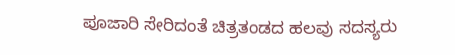ಪೂಜಾರಿ ಸೇರಿದಂತೆ ಚಿತ್ರತಂಡದ ಹಲವು ಸದಸ್ಯರು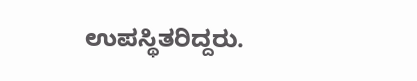ಉಪಸ್ಥಿತರಿದ್ದರು.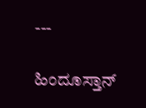---

ಹಿಂದೂಸ್ತಾನ್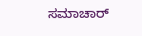ಸಮಾಚಾರ್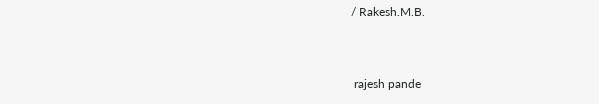/ Rakesh.M.B.


 rajesh pande